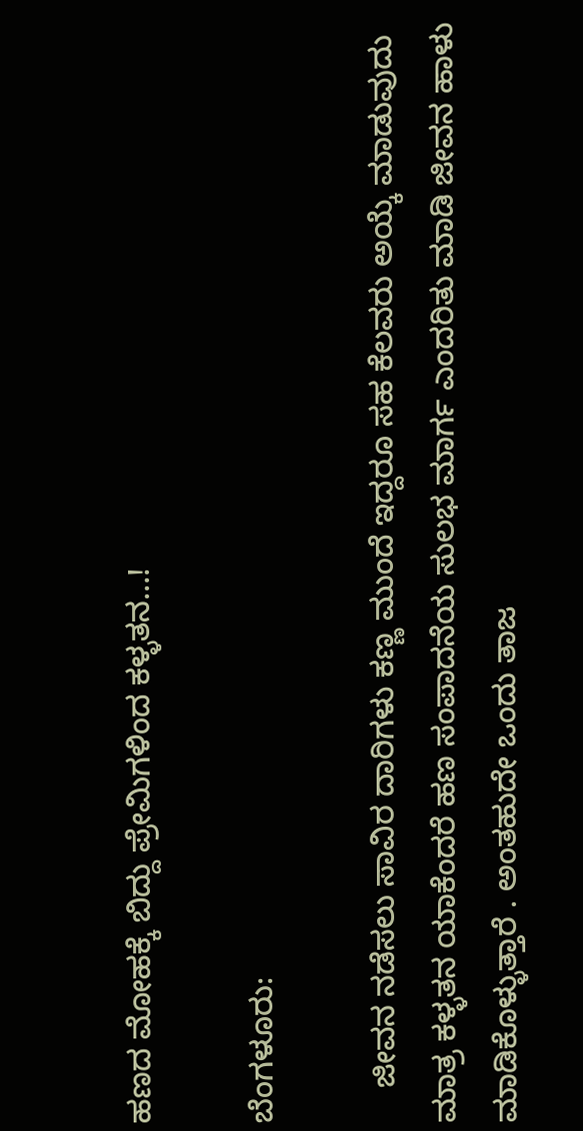ಹಣದ ಮೋಹಕ್ಕೆ ಬಿದ್ದು ಪ್ರೇಮಿಗಳಿಂದ ಕಳ್ಳತನ…!

ಬೆಂಗಳೂರು:

    ಜೀವನ ನಡೆಸಲು ಸಾವಿರ ದಾರಿಗಳು ಕಣ್ಣ ಮುಂದೆ ಇದ್ದರೂ ಸಹ ಕೆಲವರು ಅಯ್ಕೆ ಮಾಡುವುದು ಮಾತ್ರ ಕಳ್ಳತನ ಯಾಕೆಂದರೆ ಹಣ ಸಂಪಾದನೆಯ ಸುಲಭ ಮಾರ್ಗ ಎಂದರಿತು ಮಾಡಿ ಜೀವನ ಹಾಳು ಮಾಡಿಕೊಳ್ಳುತ್ತಾರೆ . ಅಂತಹುದೇ ಒಂದು ತಾಜ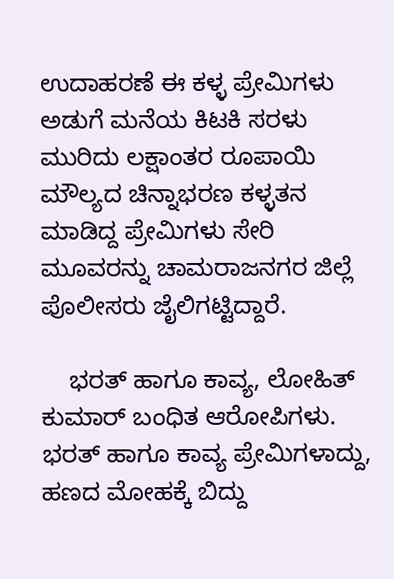ಉದಾಹರಣೆ ಈ ಕಳ್ಳ ಪ್ರೇಮಿಗಳು ಅಡುಗೆ ಮನೆಯ ಕಿಟಕಿ ಸರಳು ಮುರಿದು ಲಕ್ಷಾಂತರ ರೂಪಾಯಿ ಮೌಲ್ಯದ ಚಿನ್ನಾಭರಣ ಕಳ್ಳತನ ಮಾಡಿದ್ದ ಪ್ರೇಮಿಗಳು ಸೇರಿ ಮೂವರನ್ನು ಚಾಮರಾಜನಗರ ಜಿಲ್ಲೆ ಪೊಲೀಸರು ಜೈಲಿಗಟ್ಟಿದ್ದಾರೆ.

    ಭರತ್ ಹಾಗೂ ಕಾವ್ಯ, ಲೋಹಿತ್ ಕುಮಾರ್ ಬಂಧಿತ ಆರೋಪಿಗಳು. ಭರತ್ ಹಾಗೂ ಕಾವ್ಯ ಪ್ರೇಮಿಗಳಾದ್ದು, ಹಣದ‌ ಮೋಹಕ್ಕೆ ಬಿದ್ದು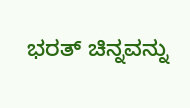ಭರತ್ ಚಿನ್ನವನ್ನು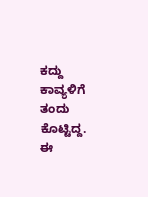ಕದ್ದು ಕಾವ್ಯಳಿಗೆ ತಂದು ಕೊಟ್ಟಿದ್ದ. ಈ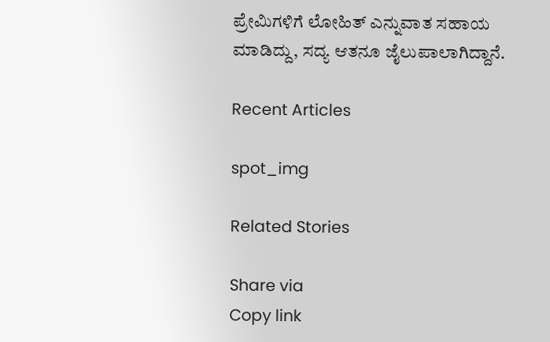ಪ್ರೇಮಿಗಳಿಗೆ ಲೋಹಿತ್ ಎನ್ನುವಾತ ಸಹಾಯ ಮಾಡಿದ್ದು, ಸದ್ಯ ಆತನೂ ಜೈಲುಪಾಲಾಗಿದ್ದಾನೆ.

Recent Articles

spot_img

Related Stories

Share via
Copy link